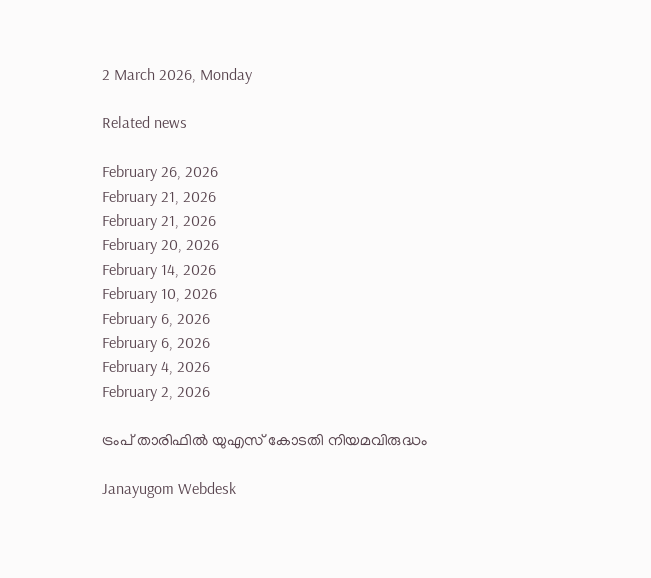2 March 2026, Monday

Related news

February 26, 2026
February 21, 2026
February 21, 2026
February 20, 2026
February 14, 2026
February 10, 2026
February 6, 2026
February 6, 2026
February 4, 2026
February 2, 2026

ട്രംപ് താരിഫില്‍ യുഎസ് കോടതി നിയമവിരുദ്ധം

Janayugom Webdesk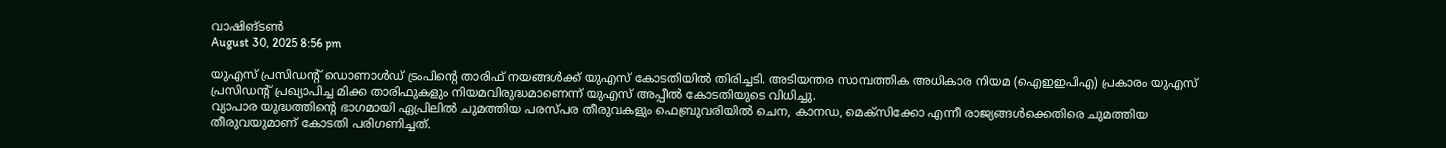വാഷിങ്ടണ്‍
August 30, 2025 8:56 pm

യുഎസ് പ്രസിഡന്റ് ഡൊണാള്‍ഡ് ട്രംപിന്റെ താരിഫ് നയങ്ങള്‍ക്ക് യുഎസ് കോടതിയില്‍ തിരിച്ചടി. അടിയന്തര സാമ്പത്തിക അധികാര നിയമ (ഐഇഇപിഎ) പ്രകാരം യുഎസ് പ്രസിഡന്റ് പ്രഖ്യാപിച്ച മിക്ക താരിഫുകളും നിയമവിരുദ്ധമാണെന്ന് യുഎസ് അപ്പീല്‍ കോടതിയുടെ വിധിച്ചു.
വ്യാപാര യുദ്ധത്തിന്റെ ഭാഗമായി ഏപ്രിലില്‍ ചുമത്തിയ പരസ്പര തീരുവകളും ഫെബ്രുവരിയില്‍ ചെന, കാനഡ, മെക്സിക്കോ എന്നീ രാജ്യങ്ങള്‍ക്കെതിരെ ചുമത്തിയ തീരുവയുമാണ് കോടതി പരിഗണിച്ചത്.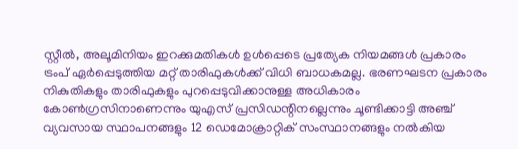സ്റ്റീല്‍, അലൂമിനിയം ഇറക്കുമതികള്‍ ഉള്‍പ്പെടെ പ്രത്യേക നിയമങ്ങള്‍ പ്രകാരം ട്രംപ് ഏര്‍പ്പെടുത്തിയ മറ്റ് താരിഫുകള്‍ക്ക് വിധി ബാധകമല്ല. ഭരണഘടന പ്രകാരം നികുതികളും താരിഫുകളും പുറപ്പെടുവിക്കാനുള്ള അധികാരം കോൺഗ്രസിനാണെന്നും യുഎസ് പ്രസിഡന്റിനല്ലെന്നും ചൂണ്ടിക്കാട്ടി അഞ്ച് വ്യവസായ സ്ഥാപനങ്ങളും 12 ഡെമോക്രാറ്റിക് സംസ്ഥാനങ്ങളും നല്‍കിയ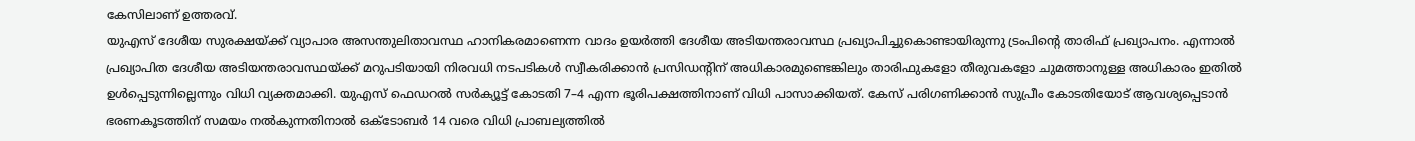കേസിലാണ് ഉത്തരവ്.
യുഎസ് ദേശീയ സുരക്ഷയ്ക്ക് വ്യാപാര അസന്തുലിതാവസ്ഥ ഹാനികരമാണെന്ന വാദം ഉയര്‍ത്തി ദേശീയ അടിയന്തരാവസ്ഥ പ്രഖ്യാപിച്ചുകൊണ്ടായിരുന്നു ട്രംപിന്റെ താരിഫ് പ്രഖ്യാപനം. എന്നാല്‍ പ്രഖ്യാപിത ദേശീയ അടിയന്തരാവസ്ഥയ്ക്ക് മറുപടിയായി നിരവധി നടപടികള്‍ സ്വീകരിക്കാന്‍ പ്രസിഡന്റിന് അധികാരമുണ്ടെങ്കിലും താരിഫുകളോ തീരുവകളോ ചുമത്താനുള്ള അധികാരം ഇതില്‍ ഉള്‍പ്പെടുന്നില്ലെന്നും വിധി വ്യക്തമാക്കി. യുഎസ് ഫെഡറല്‍ സര്‍ക്യൂട്ട് കോടതി 7–4 എന്ന ഭൂരിപക്ഷത്തിനാണ് വിധി പാസാക്കിയത്. കേസ് പരിഗണിക്കാന്‍ സുപ്രീം കോടതിയോട് ആവശ്യപ്പെടാന്‍ ഭരണകൂടത്തിന് സമയം നല്‍കുന്നതിനാല്‍ ഒക്ടോബര്‍ 14 വരെ വിധി പ്രാബല്യത്തില്‍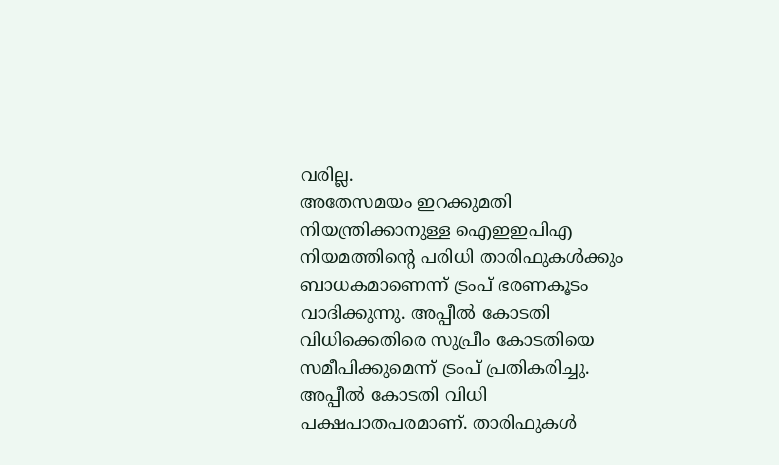വരില്ല.
അതേസമയം ഇറക്കുമതി നിയന്ത്രിക്കാനുള്ള ഐഇഇപിഎ നിയമത്തിന്റെ പരിധി താരിഫുകള്‍ക്കും ബാധകമാണെന്ന് ട്രംപ് ഭരണകൂടം വാദിക്കുന്നു. അപ്പീല്‍ കോടതി വിധിക്കെതിരെ സുപ്രീം കോടതിയെ സമീപിക്കുമെന്ന് ട്രംപ് പ്രതികരിച്ചു. അപ്പീല്‍ കോടതി വിധി പക്ഷപാതപരമാണ്. താരിഫുകള്‍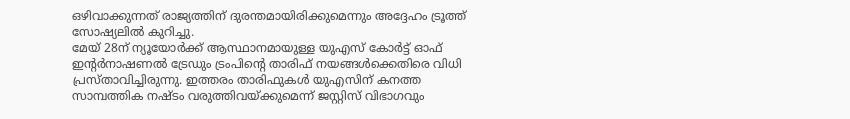ഒഴിവാക്കുന്നത് രാജ്യത്തിന് ദുരന്തമായിരിക്കുമെന്നും അദ്ദേഹം ട്രൂത്ത് സോഷ്യലില്‍ കുറിച്ചു.
മേയ് 28ന് ന്യൂയോർക്ക് ആസ്ഥാനമായുള്ള യുഎസ് കോര്‍ട്ട് ഓഫ് ഇന്റർനാഷണൽ ട്രേഡും ട്രംപിന്റെ താരിഫ് നയങ്ങൾക്കെതിരെ വിധി പ്രസ്താവിച്ചിരുന്നു. ഇത്തരം താരിഫുകള്‍ യുഎസിന് കനത്ത സാമ്പത്തിക നഷ്ടം വരുത്തിവയ്ക്കുമെന്ന് ജസ്റ്റിസ് വിഭാഗവും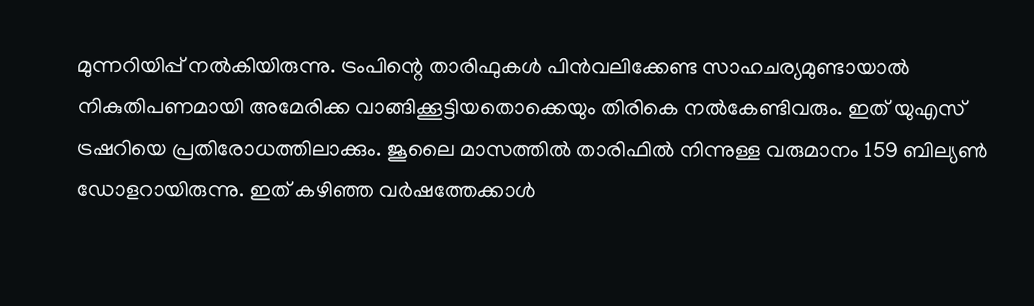മുന്നറിയിപ്പ് നല്‍കിയിരുന്നു. ട്രംപിന്റെ താരിഫുകള്‍ പിന്‍വലിക്കേണ്ട സാഹചര്യമുണ്ടായാല്‍ നികുതിപണമായി അമേരിക്ക വാങ്ങിക്കൂട്ടിയതൊക്കെയും തിരികെ നല്‍കേണ്ടിവരും. ഇത് യുഎസ് ട്രഷറിയെ പ്രതിരോധത്തിലാക്കും. ജൂലൈ മാസത്തില്‍ താരിഫില്‍ നിന്നുള്ള വരുമാനം 159 ബില്യണ്‍ ഡോളറായിരുന്നു. ഇത് കഴിഞ്ഞ വര്‍ഷത്തേക്കാള്‍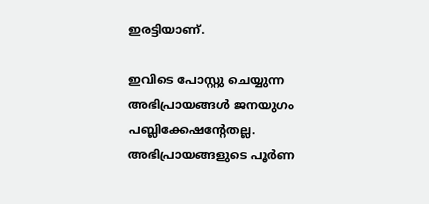ഇരട്ടിയാണ്.

ഇവിടെ പോസ്റ്റു ചെയ്യുന്ന അഭിപ്രായങ്ങള്‍ ജനയുഗം പബ്ലിക്കേഷന്റേതല്ല. അഭിപ്രായങ്ങളുടെ പൂര്‍ണ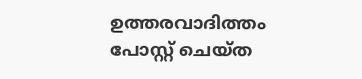ഉത്തരവാദിത്തം പോസ്റ്റ് ചെയ്ത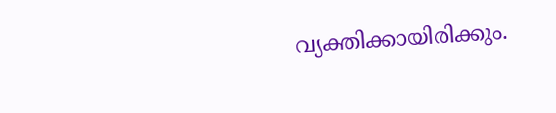വ്യക്തിക്കായിരിക്കും.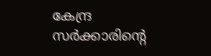കേന്ദ്ര സര്‍ക്കാരിന്റെ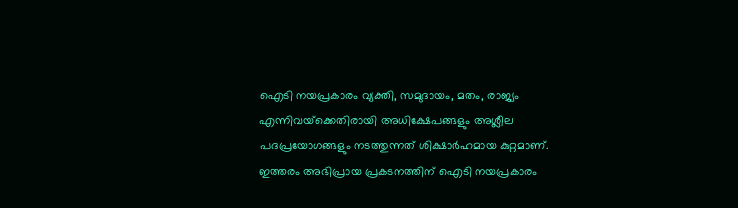ഐടി നയപ്രകാരം വ്യക്തി, സമുദായം, മതം, രാജ്യം എന്നിവയ്‌ക്കെതിരായി അധിക്ഷേപങ്ങളും അശ്ലീല പദപ്രയോഗങ്ങളും നടത്തുന്നത് ശിക്ഷാര്‍ഹമായ കുറ്റമാണ്. ഇത്തരം അഭിപ്രായ പ്രകടനത്തിന് ഐടി നയപ്രകാരം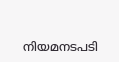നിയമനടപടി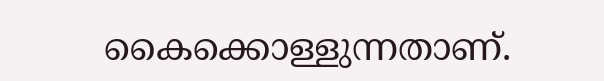കൈക്കൊള്ളുന്നതാണ്.